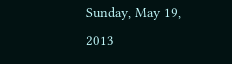Sunday, May 19, 2013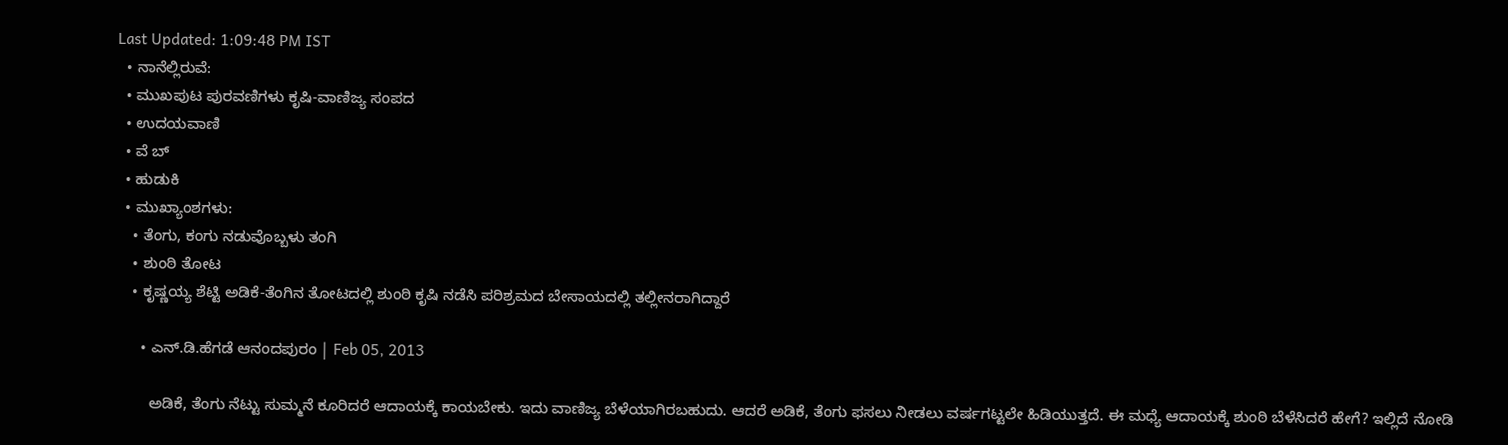Last Updated: 1:09:48 PM IST
  • ನಾನೆಲ್ಲಿರುವೆ:
  • ಮುಖಪುಟ ಪುರವಣಿಗಳು ಕೃಷಿ-ವಾಣಿಜ್ಯ ಸಂಪದ
  • ಉದಯವಾಣಿ
  • ವೆ ಬ್
  • ಹುಡುಕಿ
  • ಮುಖ್ಯಾಂಶಗಳು:
    • ತೆಂಗು, ಕಂಗು ನಡುವೊಬ್ಬಳು ತಂಗಿ
    • ಶುಂಠಿ ತೋಟ
    • ಕೃಷ್ಣಯ್ಯ ಶೆಟ್ಟಿ ಅಡಿಕೆ-ತೆಂಗಿನ ತೋಟದಲ್ಲಿ ಶುಂಠಿ ಕೃಷಿ ನಡೆಸಿ ಪರಿಶ್ರಮದ ಬೇಸಾಯದಲ್ಲಿ ತಲ್ಲೀನರಾಗಿದ್ದಾರೆ

      • ಎನ್‌.ಡಿ.ಹೆಗಡೆ ಆನಂದಪುರಂ | Feb 05, 2013

        ಅಡಿಕೆ, ತೆಂಗು ನೆಟ್ಟು ಸುಮ್ಮನೆ ಕೂರಿದರೆ ಆದಾಯಕ್ಕೆ ಕಾಯಬೇಕು. ಇದು ವಾಣಿಜ್ಯ ಬೆಳೆಯಾಗಿರಬಹುದು. ಆದರೆ ಅಡಿಕೆ, ತೆಂಗು ಫ‌ಸಲು ನೀಡಲು ವರ್ಷಗಟ್ಟಲೇ ಹಿಡಿಯುತ್ತದೆ. ಈ ಮಧ್ಯೆ ಆದಾಯಕ್ಕೆ ಶುಂಠಿ ಬೆಳೆಸಿದರೆ ಹೇಗೆ? ಇಲ್ಲಿದೆ ನೋಡಿ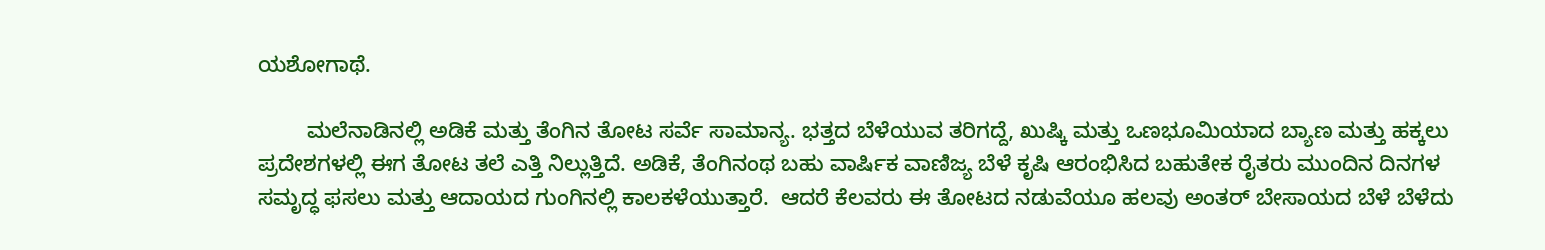ಯಶೋಗಾಥೆ.

        ಮಲೆನಾಡಿನಲ್ಲಿ ಅಡಿಕೆ ಮತ್ತು ತೆಂಗಿನ ತೋಟ ಸರ್ವೆ ಸಾಮಾನ್ಯ. ಭತ್ತದ ಬೆಳೆಯುವ ತರಿಗದ್ದೆ, ಖುಷ್ಕಿ ಮತ್ತು ಒಣಭೂಮಿಯಾದ ಬ್ಯಾಣ ಮತ್ತು ಹಕ್ಕಲು ಪ್ರದೇಶಗಳಲ್ಲಿ ಈಗ ತೋಟ ತಲೆ ಎತ್ತಿ ನಿಲ್ಲುತ್ತಿದೆ. ಅಡಿಕೆ, ತೆಂಗಿನಂಥ ಬಹು ವಾರ್ಷಿಕ ವಾಣಿಜ್ಯ ಬೆಳೆ ಕೃಷಿ ಆರಂಭಿಸಿದ ಬಹುತೇಕ ರೈತರು ಮುಂದಿನ ದಿನಗಳ ಸಮೃದ್ಧ ಫ‌ಸಲು ಮತ್ತು ಆದಾಯದ ಗುಂಗಿನಲ್ಲಿ ಕಾಲಕಳೆಯುತ್ತಾರೆ.  ಆದರೆ ಕೆಲವರು ಈ ತೋಟದ ನಡುವೆಯೂ ಹಲವು ಅಂತರ್‌ ಬೇಸಾಯದ ಬೆಳೆ ಬೆಳೆದು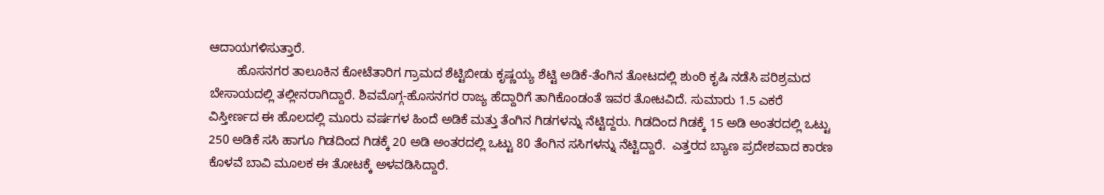ಆದಾಯಗಳಿಸುತ್ತಾರೆ.
        ಹೊಸನಗರ ತಾಲೂಕಿನ ಕೋಟೆತಾರಿಗ ಗ್ರಾಮದ ಶೆಟ್ಟಿಬೀಡು ಕೃಷ್ಣಯ್ಯ ಶೆಟ್ಟಿ ಅಡಿಕೆ-ತೆಂಗಿನ ತೋಟದಲ್ಲಿ ಶುಂಠಿ ಕೃಷಿ ನಡೆಸಿ ಪರಿಶ್ರಮದ ಬೇಸಾಯದಲ್ಲಿ ತಲ್ಲೀನರಾಗಿದ್ದಾರೆ. ಶಿವಮೊಗ್ಗ-ಹೊಸನಗರ ರಾಜ್ಯ ಹೆದ್ದಾರಿಗೆ ತಾಗಿಕೊಂಡಂತೆ ಇವರ ತೋಟವಿದೆ. ಸುಮಾರು 1.5 ಎಕರೆ ವಿಸ್ತೀರ್ಣದ ಈ ಹೊಲದಲ್ಲಿ ಮೂರು ವರ್ಷಗಳ ಹಿಂದೆ ಅಡಿಕೆ ಮತ್ತು ತೆಂಗಿನ ಗಿಡಗಳನ್ನು ನೆಟ್ಟಿದ್ದರು. ಗಿಡದಿಂದ ಗಿಡಕ್ಕೆ 15 ಅಡಿ ಅಂತರದಲ್ಲಿ ಒಟ್ಟು 250 ಅಡಿಕೆ ಸಸಿ ಹಾಗೂ ಗಿಡದಿಂದ ಗಿಡಕ್ಕೆ 20 ಅಡಿ ಅಂತರದಲ್ಲಿ ಒಟ್ಟು 80 ತೆಂಗಿನ ಸಸಿಗಳನ್ನು ನೆಟ್ಟಿದ್ದಾರೆ.  ಎತ್ತರದ ಬ್ಯಾಣ ಪ್ರದೇಶವಾದ ಕಾರಣ ಕೊಳವೆ ಬಾವಿ ಮೂಲಕ ಈ ತೋಟಕ್ಕೆ ಅಳವಡಿಸಿದ್ದಾರೆ.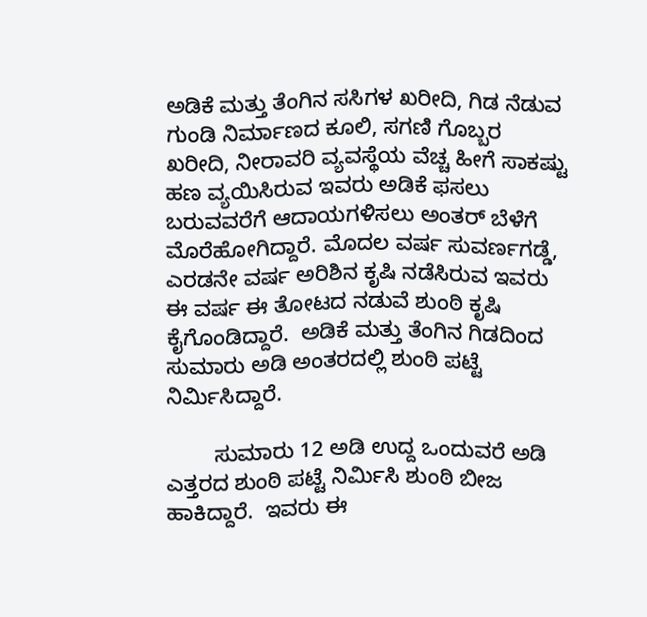ಅಡಿಕೆ ಮತ್ತು ತೆಂಗಿನ ಸಸಿಗಳ ಖರೀದಿ, ಗಿಡ ನೆಡುವ ಗುಂಡಿ ನಿರ್ಮಾಣದ ಕೂಲಿ, ಸಗಣಿ ಗೊಬ್ಬರ ಖರೀದಿ, ನೀರಾವರಿ ವ್ಯವಸ್ಥೆಯ ವೆಚ್ಚ ಹೀಗೆ ಸಾಕಷ್ಟು ಹಣ ವ್ಯಯಿಸಿರುವ ಇವರು ಅಡಿಕೆ ಫ‌ಸಲು ಬರುವವರೆಗೆ ಆದಾಯಗಳಿಸಲು ಅಂತರ್‌ ಬೆಳೆಗೆ ಮೊರೆಹೋಗಿದ್ದಾರೆ. ಮೊದಲ ವರ್ಷ ಸುವರ್ಣಗಡ್ಡೆ, ಎರಡನೇ ವರ್ಷ ಅರಿಶಿನ ಕೃಷಿ ನಡೆಸಿರುವ ಇವರು ಈ ವರ್ಷ ಈ ತೋಟದ ನಡುವೆ ಶುಂಠಿ ಕೃಷಿ ಕೈಗೊಂಡಿದ್ದಾರೆ.  ಅಡಿಕೆ ಮತ್ತು ತೆಂಗಿನ ಗಿಡದಿಂದ ಸುಮಾರು ಅಡಿ ಅಂತರದಲ್ಲಿ ಶುಂಠಿ ಪಟ್ಟೆ ನಿರ್ಮಿಸಿದ್ದಾರೆ.

        ಸುಮಾರು 12 ಅಡಿ ಉದ್ದ ಒಂದುವರೆ ಅಡಿ ಎತ್ತರದ ಶುಂಠಿ ಪಟ್ಟೆ ನಿರ್ಮಿಸಿ ಶುಂಠಿ ಬೀಜ ಹಾಕಿದ್ದಾರೆ.  ಇವರು ಈ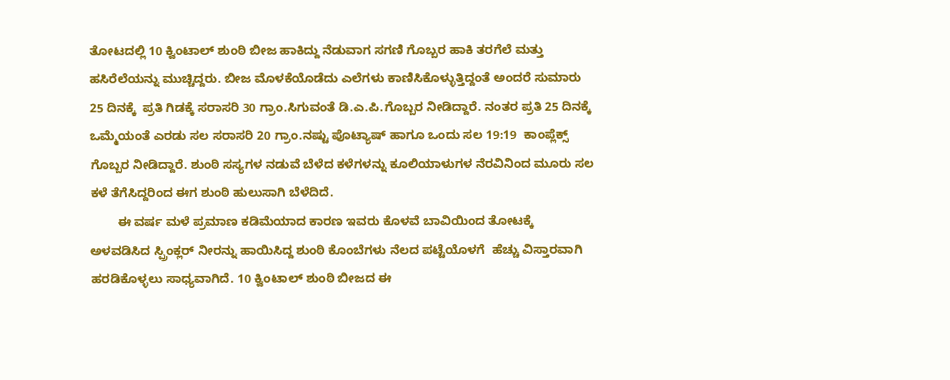ತೋಟದಲ್ಲಿ 10 ಕ್ವಿಂಟಾಲ್‌ ಶುಂಠಿ ಬೀಜ ಹಾಕಿದ್ದು ನೆಡುವಾಗ ಸಗಣಿ ಗೊಬ್ಬರ ಹಾಕಿ ತರಗೆಲೆ ಮತ್ತು ಹಸಿರೆಲೆಯನ್ನು ಮುಚ್ಚಿದ್ದರು. ಬೀಜ ಮೊಳಕೆಯೊಡೆದು ಎಲೆಗಳು ಕಾಣಿಸಿಕೊಳ್ಳುತ್ತಿದ್ದಂತೆ ಅಂದರೆ ಸುಮಾರು 25 ದಿನಕ್ಕೆ  ಪ್ರತಿ ಗಿಡಕ್ಕೆ ಸರಾಸರಿ 30 ಗ್ರಾಂ.ಸಿಗುವಂತೆ ಡಿ.ಎ.ಪಿ.ಗೊಬ್ಬರ ನೀಡಿದ್ದಾರೆ. ನಂತರ ಪ್ರತಿ 25 ದಿನಕ್ಕೆ ಒಮ್ಮೆಯಂತೆ ಎರಡು ಸಲ ಸರಾಸರಿ 20 ಗ್ರಾಂ.ನಷ್ಟು ಪೊಟ್ಯಾಷ್‌ ಹಾಗೂ ಒಂದು ಸಲ 19:19  ಕಾಂಪ್ಲೆಕ್ಸ್‌ ಗೊಬ್ಬರ ನೀಡಿದ್ದಾರೆ. ಶುಂಠಿ ಸಸ್ಯಗಳ ನಡುವೆ ಬೆಳೆದ ಕಳೆಗಳನ್ನು ಕೂಲಿಯಾಳುಗಳ ನೆರವಿನಿಂದ ಮೂರು ಸಲ ಕಳೆ ತೆಗೆಸಿದ್ದರಿಂದ ಈಗ ಶುಂಠಿ ಹುಲುಸಾಗಿ ಬೆಳೆದಿದೆ.
        ಈ ವರ್ಷ ಮಳೆ ಪ್ರಮಾಣ ಕಡಿಮೆಯಾದ ಕಾರಣ ಇವರು ಕೊಳವೆ ಬಾವಿಯಿಂದ ತೋಟಕ್ಕೆ ಅಳವಡಿಸಿದ ಸ್ಪ್ರಿಂಕ್ಲರ್‌ ನೀರನ್ನು ಹಾಯಿಸಿದ್ದ ಶುಂಠಿ ಕೊಂಬೆಗಳು ನೆಲದ ಪಟ್ಟೆಯೊಳಗೆ  ಹೆಚ್ಚು ವಿಸ್ತಾರವಾಗಿ ಹರಡಿಕೊಳ್ಳಲು ಸಾಧ್ಯವಾಗಿದೆ. 10 ಕ್ವಿಂಟಾಲ್‌ ಶುಂಠಿ ಬೀಜದ ಈ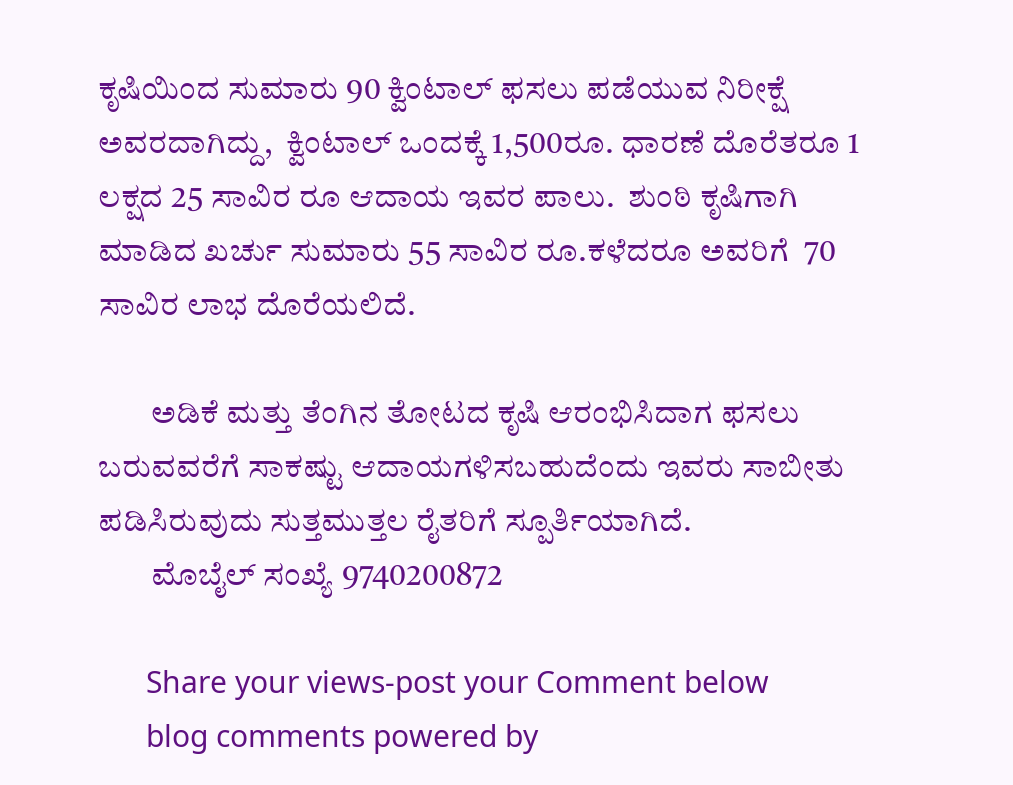ಕೃಷಿಯಿಂದ ಸುಮಾರು 90 ಕ್ವಿಂಟಾಲ್‌ ಫ‌ಸಲು ಪಡೆಯುವ ನಿರೀಕ್ಷೆ ಅವರದಾಗಿದ್ದು,  ಕ್ವಿಂಟಾಲ್‌ ಒಂದಕ್ಕೆ 1,500ರೂ. ಧಾರಣೆ ದೊರೆತರೂ 1 ಲಕ್ಷದ 25 ಸಾವಿರ ರೂ ಆದಾಯ ಇವರ ಪಾಲು.  ಶುಂಠಿ ಕೃಷಿಗಾಗಿ ಮಾಡಿದ ಖರ್ಚು ಸುಮಾರು 55 ಸಾವಿರ ರೂ.ಕಳೆದರೂ ಅವರಿಗೆ  70 ಸಾವಿರ ಲಾಭ ದೊರೆಯಲಿದೆ.

        ಅಡಿಕೆ ಮತ್ತು ತೆಂಗಿನ ತೋಟದ ಕೃಷಿ ಆರಂಭಿಸಿದಾಗ ಫ‌ಸಲು ಬರುವವರೆಗೆ ಸಾಕಷ್ಟು ಆದಾಯಗಳಿಸಬಹುದೆಂದು ಇವರು ಸಾಬೀತು ಪಡಿಸಿರುವುದು ಸುತ್ತಮುತ್ತಲ ರೈತರಿಗೆ ಸ್ಪೂರ್ತಿಯಾಗಿದೆ.
        ಮೊಬೈಲ್‌ ಸಂಖ್ಯೆ 9740200872

      Share your views-post your Comment below
      blog comments powered by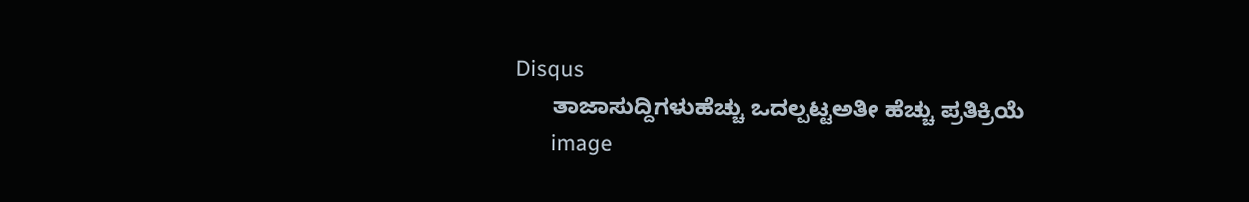Disqus
      ತಾಜಾಸುದ್ದಿಗಳುಹೆಚ್ಚು ಒದಲ್ಪಟ್ಟಅತೀ ಹೆಚ್ಚು ಪ್ರತಿಕ್ರಿಯೆ
      image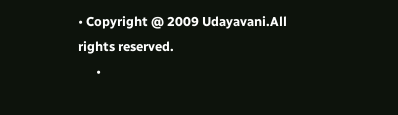• Copyright @ 2009 Udayavani.All rights reserved.
      •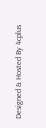Designed & Hosted By 4cplus